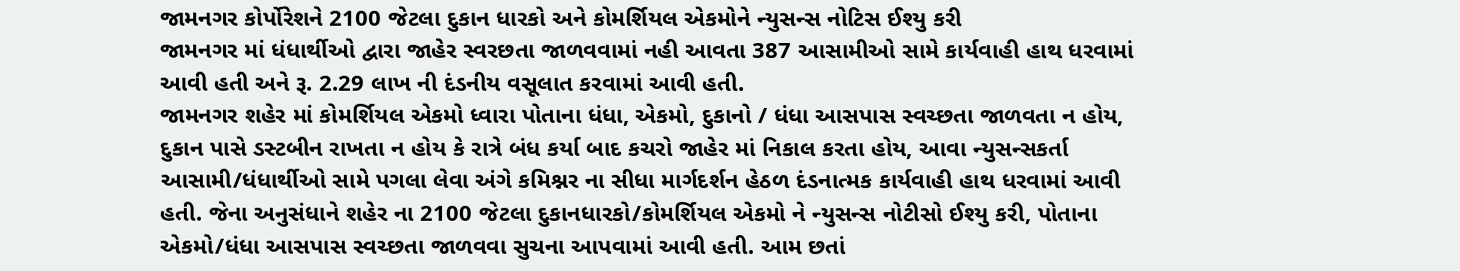જામનગર કોર્પોરેશને 2100 જેટલા દુકાન ધારકો અને કોમર્શિયલ એકમોને ન્યુસન્સ નોટિસ ઈશ્યુ કરી
જામનગર માં ધંધાર્થીઓ દ્વારા જાહેર સ્વરછતા જાળવવામાં નહી આવતા 387 આસામીઓ સામે કાર્યવાહી હાથ ધરવામાં આવી હતી અને રૂ. 2.29 લાખ ની દંડનીય વસૂલાત કરવામાં આવી હતી.
જામનગર શહેર માં કોમર્શિયલ એકમો ધ્વારા પોતાના ધંધા, એકમો, દુકાનો / ધંધા આસપાસ સ્વચ્છતા જાળવતા ન હોય, દુકાન પાસે ડસ્ટબીન રાખતા ન હોય કે રાત્રે બંધ કર્યા બાદ કચરો જાહેર માં નિકાલ કરતા હોય, આવા ન્યુસન્સકર્તા આસામી/ધંધાર્થીઓ સામે પગલા લેવા અંગે કમિશ્નર ના સીધા માર્ગદર્શન હેઠળ દંડનાત્મક કાર્યવાહી હાથ ધરવામાં આવી હતી. જેના અનુસંધાને શહેર ના 2100 જેટલા દુકાનધારકો/કોમર્શિયલ એકમો ને ન્યુસન્સ નોટીસો ઈશ્યુ કરી, પોતાના એકમો/ધંધા આસપાસ સ્વચ્છતા જાળવવા સુચના આપવામાં આવી હતી. આમ છતાં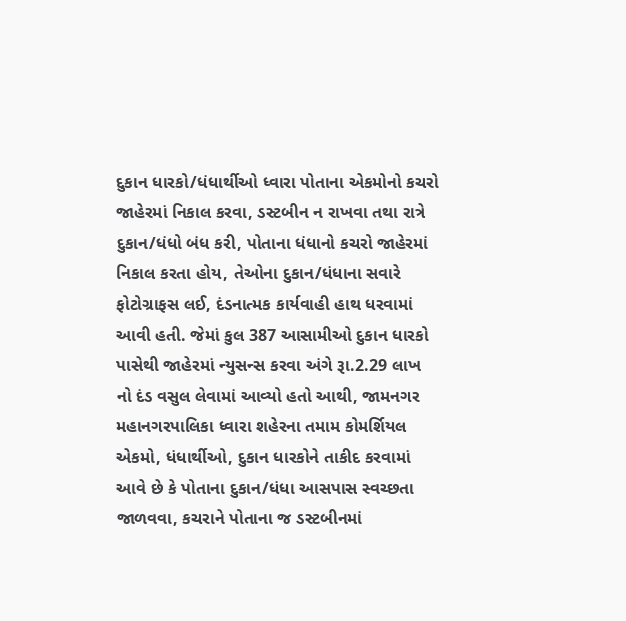દુકાન ધારકો/ધંધાર્થીઓ ધ્વારા પોતાના એકમોનો કચરો જાહેરમાં નિકાલ કરવા, ડસ્ટબીન ન રાખવા તથા રાત્રે દુકાન/ધંધો બંધ કરી, પોતાના ધંધાનો કચરો જાહેરમાં નિકાલ કરતા હોય, તેઓના દુકાન/ધંધાના સવારે ફોટોગ્રાફસ લઈ, દંડનાત્મક કાર્યવાહી હાથ ધરવામાં આવી હતી. જેમાં કુલ 387 આસામીઓ દુકાન ધારકો પાસેથી જાહેરમાં ન્યુસન્સ કરવા અંગે રૂા.2.29 લાખ નો દંડ વસુલ લેવામાં આવ્યો હતો આથી, જામનગર મહાનગરપાલિકા ધ્વારા શહેરના તમામ કોમર્શિયલ એકમો, ધંધાર્થીઓ, દુકાન ધારકોને તાકીદ કરવામાં આવે છે કે પોતાના દુકાન/ધંધા આસપાસ સ્વચ્છતા જાળવવા, કચરાને પોતાના જ ડસ્ટબીનમાં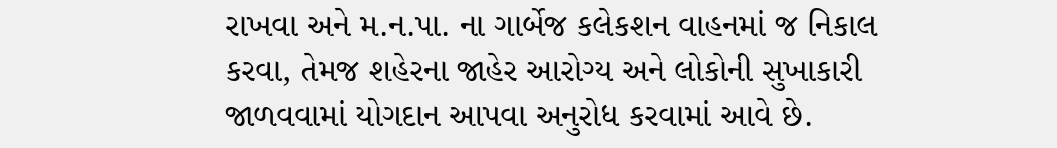રાખવા અને મ.ન.પા. ના ગાર્બેજ કલેકશન વાહનમાં જ નિકાલ કરવા, તેમજ શહેરના જાહેર આરોગ્ય અને લોકોની સુખાકારી જાળવવામાં યોગદાન આપવા અનુરોધ કરવામાં આવે છે.